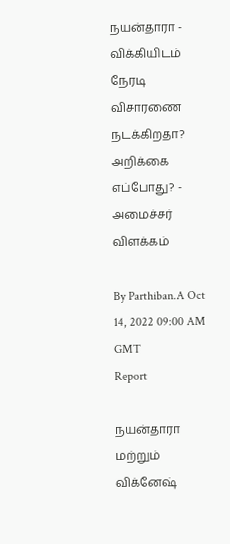நயன்தாரா - விக்கியிடம் நேரடி விசாரணை நடக்கிறதா? அறிக்கை எப்போது? - அமைச்சர் விளக்கம்

By Parthiban.A Oct 14, 2022 09:00 AM GMT
Report

நயன்தாரா மற்றும் விக்னேஷ்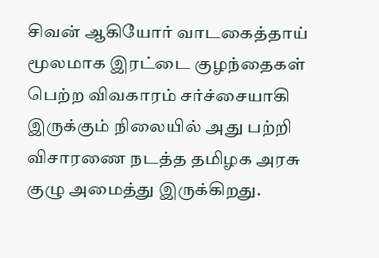சிவன் ஆகியோர் வாடகைத்தாய் மூலமாக இரட்டை குழந்தைகள் பெற்ற விவகாரம் சர்ச்சையாகி இருக்கும் நிலையில் அது பற்றி விசாரணை நடத்த தமிழக அரசு குழு அமைத்து இருக்கிறது.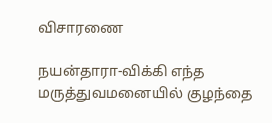விசாரணை

நயன்தாரா-விக்கி எந்த மருத்துவமனையில் குழந்தை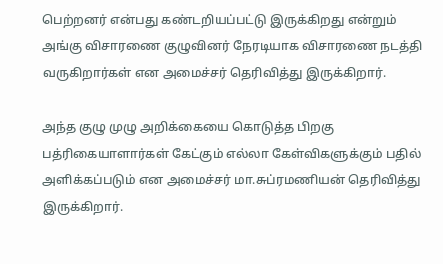பெற்றனர் என்பது கண்டறியப்பட்டு இருக்கிறது என்றும் அங்கு விசாரணை குழுவினர் நேரடியாக விசாரணை நடத்தி வருகிறார்கள் என அமைச்சர் தெரிவித்து இருக்கிறார்.

அந்த குழு முழு அறிக்கையை கொடுத்த பிறகு பத்ரிகையாளார்கள் கேட்கும் எல்லா கேள்விகளுக்கும் பதில் அளிக்கப்படும் என அமைச்சர் மா.சுப்ரமணியன் தெரிவித்து இருக்கிறார்.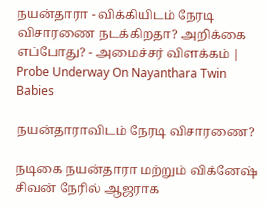நயன்தாரா - விக்கியிடம் நேரடி விசாரணை நடக்கிறதா? அறிக்கை எப்போது? - அமைச்சர் விளக்கம் | Probe Underway On Nayanthara Twin Babies

நயன்தாராவிடம் நேரடி விசாரணை?

நடிகை நயன்தாரா மற்றும் விக்னேஷ் சிவன் நேரில் ஆஜராக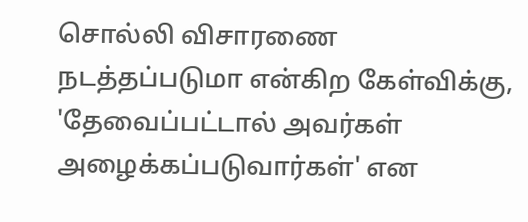சொல்லி விசாரணை நடத்தப்படுமா என்கிற கேள்விக்கு, 'தேவைப்பட்டால் அவர்கள் அழைக்கப்படுவார்கள்' என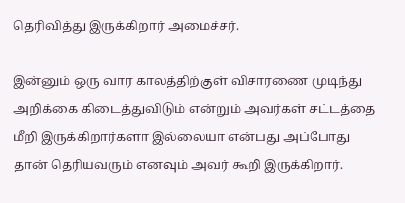தெரிவித்து இருக்கிறார் அமைச்சர்.

இன்னும் ஒரு வார காலத்திற்குள் விசாரணை முடிந்து அறிக்கை கிடைத்துவிடும் என்றும் அவர்கள் சட்டத்தை மீறி இருக்கிறார்களா இல்லையா என்பது அப்போது தான் தெரியவரும் எனவும் அவர் கூறி இருக்கிறார்.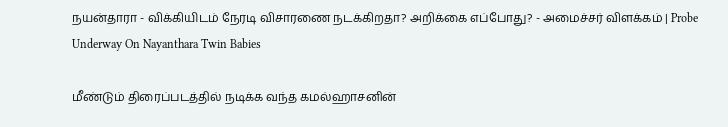நயன்தாரா - விக்கியிடம் நேரடி விசாரணை நடக்கிறதா? அறிக்கை எப்போது? - அமைச்சர் விளக்கம் | Probe Underway On Nayanthara Twin Babies

மீண்டும் திரைப்படத்தில் நடிக்க வந்த கமல்ஹாசனின்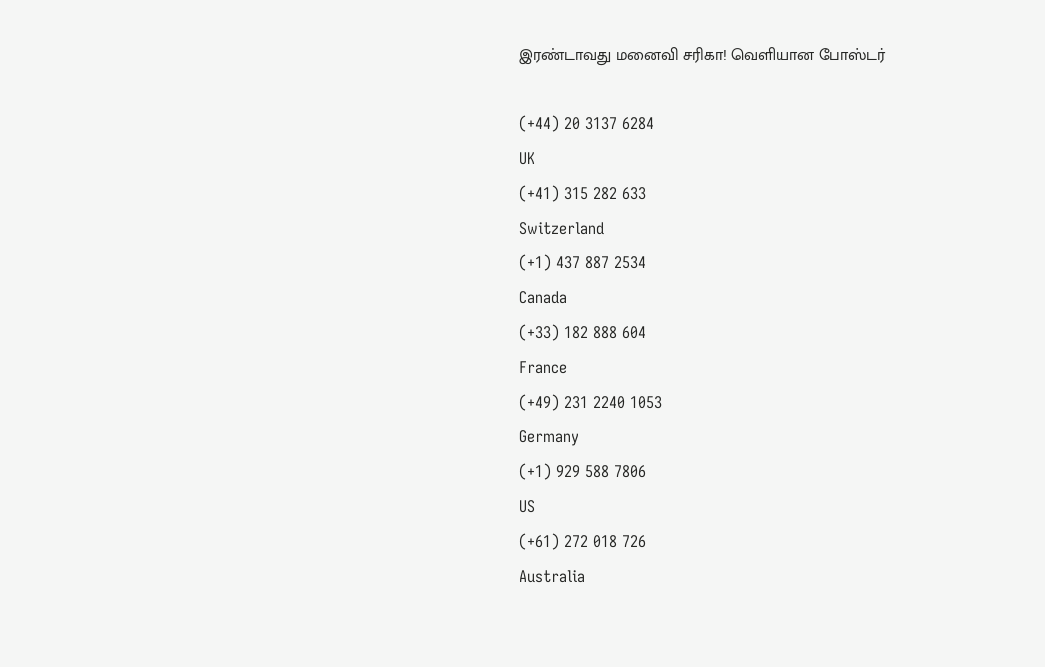இரண்டாவது மனைவி சரிகா! வெளியான போஸ்டர்

(+44) 20 3137 6284
UK
(+41) 315 282 633
Switzerland
(+1) 437 887 2534
Canada
(+33) 182 888 604
France
(+49) 231 2240 1053
Germany
(+1) 929 588 7806
US
(+61) 272 018 726
Australia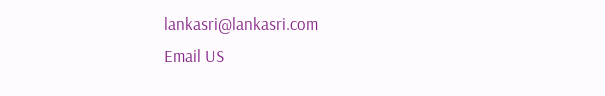lankasri@lankasri.com
Email US